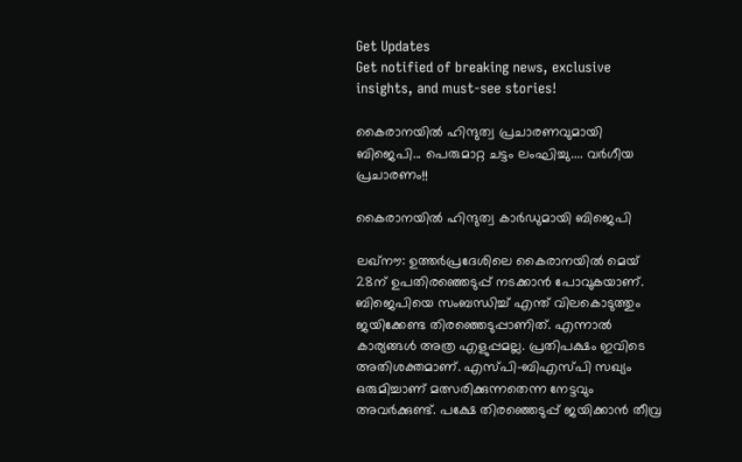Get Updates
Get notified of breaking news, exclusive insights, and must-see stories!

കൈരാനയില്‍ ഹിന്ദുത്വ പ്രചാരണവുമായി ബിജെപി... പെരുമാറ്റ ചട്ടം ലംഘിച്ചു.... വര്‍ഗീയ പ്രചാരണം!!

കൈരാനയില്‍ ഹിന്ദുത്വ കാര്‍ഡുമായി ബിജെപി

ലഖ്‌നൗ: ഉത്തര്‍പ്രദേശിലെ കൈരാനയില്‍ മെയ് 28ന് ഉപതിരഞ്ഞെടുപ്പ് നടക്കാന്‍ പോവുകയാണ്. ബിജെപിയെ സംബന്ധിച്ച് എന്ത് വിലകൊടുത്തും ജയിക്കേണ്ട തിരഞ്ഞെടുപ്പാണിത്. എന്നാല്‍ കാര്യങ്ങള്‍ അത്ര എളുപ്പമല്ല. പ്രതിപക്ഷം ഇവിടെ അതിശക്തമാണ്. എസ്പി-ബിഎസ്പി സഖ്യം ഒരുമിച്ചാണ് മത്സരിക്കുന്നതെന്ന നേട്ടവും അവര്‍ക്കുണ്ട്. പക്ഷേ തിരഞ്ഞെടുപ്പ് ജയിക്കാന്‍ തീവ്ര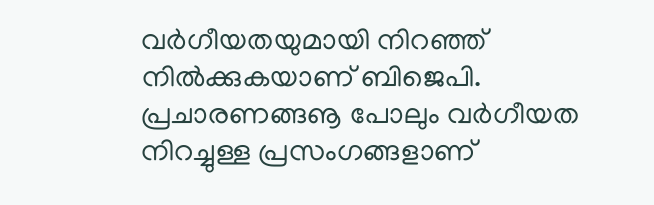വര്‍ഗീയതയുമായി നിറഞ്ഞ് നില്‍ക്കുകയാണ് ബിജെപി. പ്രചാരണങ്ങൡ പോലും വര്‍ഗീയത നിറച്ചുള്ള പ്രസംഗങ്ങളാണ്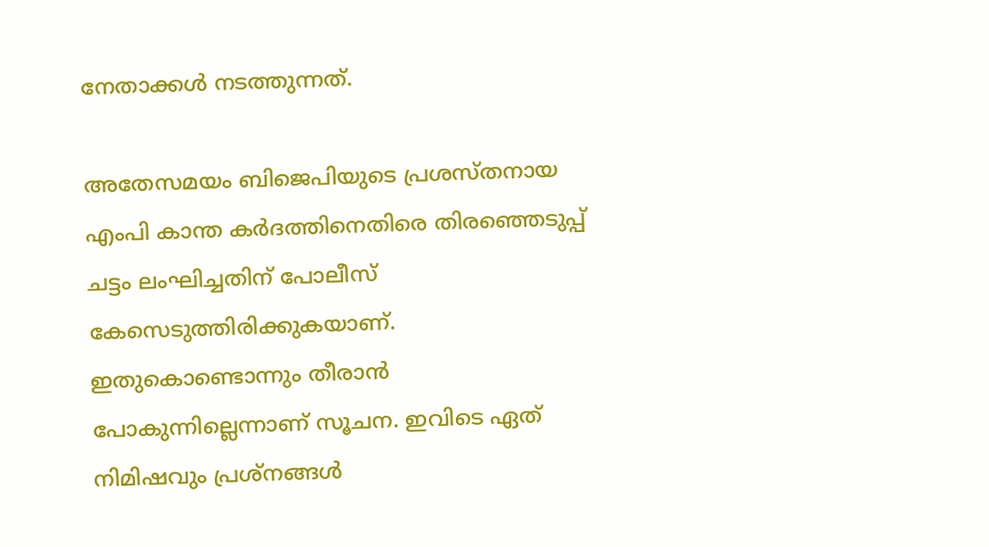നേതാക്കള്‍ നടത്തുന്നത്.

അതേസമയം ബിജെപിയുടെ പ്രശസ്തനായ എംപി കാന്ത കര്‍ദത്തിനെതിരെ തിരഞ്ഞെടുപ്പ് ചട്ടം ലംഘിച്ചതിന് പോലീസ് കേസെടുത്തിരിക്കുകയാണ്. ഇതുകൊണ്ടൊന്നും തീരാന്‍ പോകുന്നില്ലെന്നാണ് സൂചന. ഇവിടെ ഏത് നിമിഷവും പ്രശ്‌നങ്ങള്‍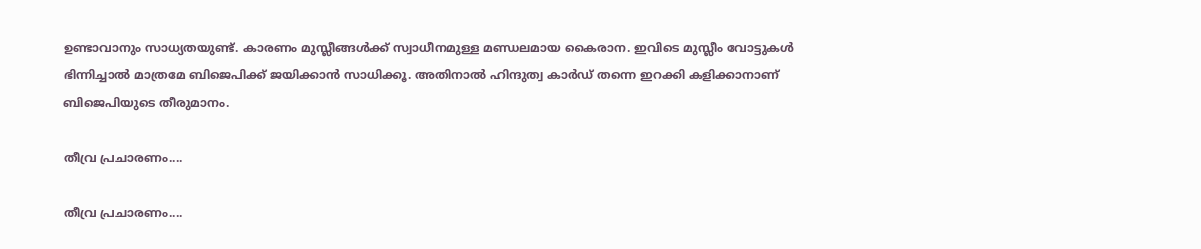ഉണ്ടാവാനും സാധ്യതയുണ്ട്. കാരണം മുസ്ലീങ്ങള്‍ക്ക് സ്വാധീനമുള്ള മണ്ഡലമായ കൈരാന. ഇവിടെ മുസ്ലീം വോട്ടുകള്‍ ഭിന്നിച്ചാല്‍ മാത്രമേ ബിജെപിക്ക് ജയിക്കാന്‍ സാധിക്കൂ. അതിനാല്‍ ഹിന്ദുത്വ കാര്‍ഡ് തന്നെ ഇറക്കി കളിക്കാനാണ് ബിജെപിയുടെ തീരുമാനം.

തീവ്ര പ്രചാരണം....

തീവ്ര പ്രചാരണം....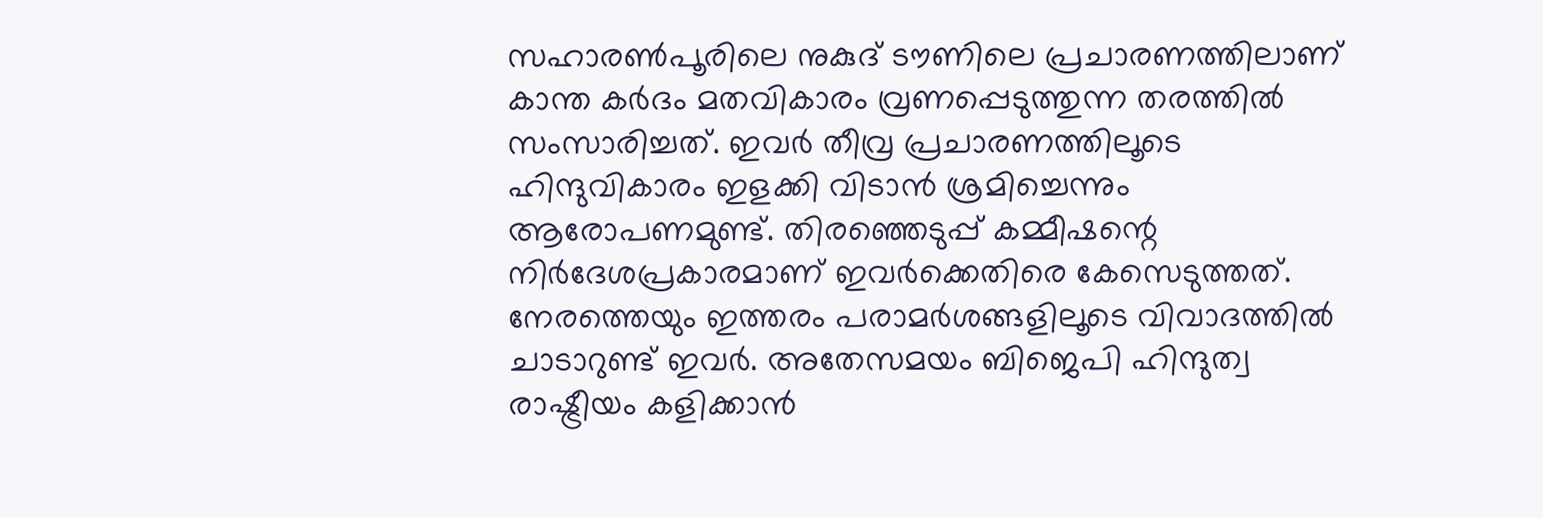സഹാരണ്‍പൂരിലെ നുകുദ് ടൗണിലെ പ്രചാരണത്തിലാണ് കാന്ത കര്‍ദം മതവികാരം വ്രണപ്പെടുത്തുന്ന തരത്തില്‍ സംസാരിച്ചത്. ഇവര്‍ തീവ്ര പ്രചാരണത്തിലൂടെ ഹിന്ദുവികാരം ഇളക്കി വിടാന്‍ ശ്രമിച്ചെന്നും ആരോപണമുണ്ട്. തിരഞ്ഞെടുപ്പ് കമ്മീഷന്റെ നിര്‍ദേശപ്രകാരമാണ് ഇവര്‍ക്കെതിരെ കേസെടുത്തത്. നേരത്തെയും ഇത്തരം പരാമര്‍ശങ്ങളിലൂടെ വിവാദത്തില്‍ ചാടാറുണ്ട് ഇവര്‍. അതേസമയം ബിജെപി ഹിന്ദുത്വ രാഷ്ട്രീയം കളിക്കാന്‍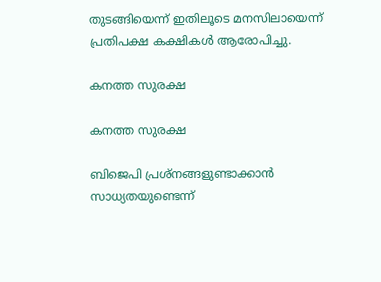തുടങ്ങിയെന്ന് ഇതിലൂടെ മനസിലായെന്ന് പ്രതിപക്ഷ കക്ഷികള്‍ ആരോപിച്ചു.

കനത്ത സുരക്ഷ

കനത്ത സുരക്ഷ

ബിജെപി പ്രശ്‌നങ്ങളുണ്ടാക്കാന്‍ സാധ്യതയുണ്ടെന്ന്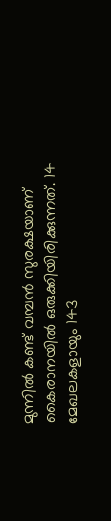മുന്നില്‍ കണ്ട് വമ്പന്‍ സുരക്ഷയാണ് കൈരാനയില്‍ ഒരുക്കിയിരിക്കുന്നത്. 14 മേഖലകളായും 143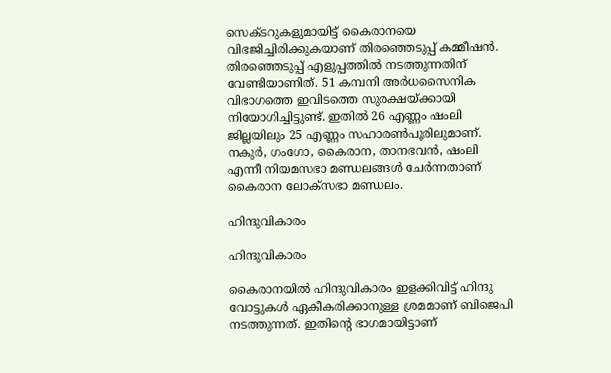സെക്ടറുകളുമായിട്ട് കൈരാനയെ വിഭജിച്ചിരിക്കുകയാണ് തിരഞ്ഞെടുപ്പ് കമ്മീഷന്‍. തിരഞ്ഞെടുപ്പ് എളുപ്പത്തില്‍ നടത്തുന്നതിന് വേണ്ടിയാണിത്. 51 കമ്പനി അര്‍ധസൈനിക വിഭാഗത്തെ ഇവിടത്തെ സുരക്ഷയ്ക്കായി നിയോഗിച്ചിട്ടുണ്ട്. ഇതില്‍ 26 എണ്ണം ഷംലി ജില്ലയിലും 25 എണ്ണം സഹാരണ്‍പൂരിലുമാണ്. നകുര്‍, ഗംഗോ, കൈരാന, താനഭവന്‍, ഷംലി എന്നീ നിയമസഭാ മണ്ഡലങ്ങള്‍ ചേര്‍ന്നതാണ് കൈരാന ലോക്‌സഭാ മണ്ഡലം.

ഹിന്ദുവികാരം

ഹിന്ദുവികാരം

കൈരാനയില്‍ ഹിന്ദുവികാരം ഇളക്കിവിട്ട് ഹിന്ദു വോട്ടുകള്‍ ഏകീകരിക്കാനുള്ള ശ്രമമാണ് ബിജെപി നടത്തുന്നത്. ഇതിന്റെ ഭാഗമായിട്ടാണ്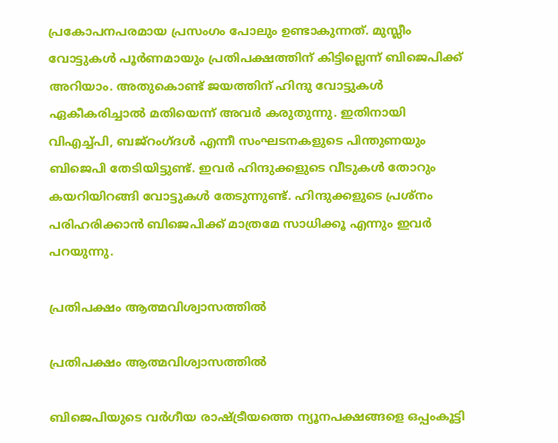പ്രകോപനപരമായ പ്രസംഗം പോലും ഉണ്ടാകുന്നത്. മുസ്ലീം വോട്ടുകള്‍ പൂര്‍ണമായും പ്രതിപക്ഷത്തിന് കിട്ടില്ലെന്ന് ബിജെപിക്ക് അറിയാം. അതുകൊണ്ട് ജയത്തിന് ഹിന്ദു വോട്ടുകള്‍ ഏകീകരിച്ചാല്‍ മതിയെന്ന് അവര്‍ കരുതുന്നു. ഇതിനായി വിഎച്ച്പി, ബജ്‌റംഗ്ദള്‍ എന്നീ സംഘടനകളുടെ പിന്തുണയും ബിജെപി തേടിയിട്ടുണ്ട്. ഇവര്‍ ഹിന്ദുക്കളുടെ വീടുകള്‍ തോറും കയറിയിറങ്ങി വോട്ടുകള്‍ തേടുന്നുണ്ട്. ഹിന്ദുക്കളുടെ പ്രശ്‌നം പരിഹരിക്കാന്‍ ബിജെപിക്ക് മാത്രമേ സാധിക്കൂ എന്നും ഇവര്‍ പറയുന്നു.

പ്രതിപക്ഷം ആത്മവിശ്വാസത്തില്‍

പ്രതിപക്ഷം ആത്മവിശ്വാസത്തില്‍

ബിജെപിയുടെ വര്‍ഗീയ രാഷ്ട്രീയത്തെ ന്യൂനപക്ഷങ്ങളെ ഒപ്പംകൂട്ടി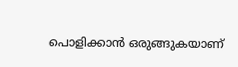പൊളിക്കാന്‍ ഒരുങ്ങുകയാണ്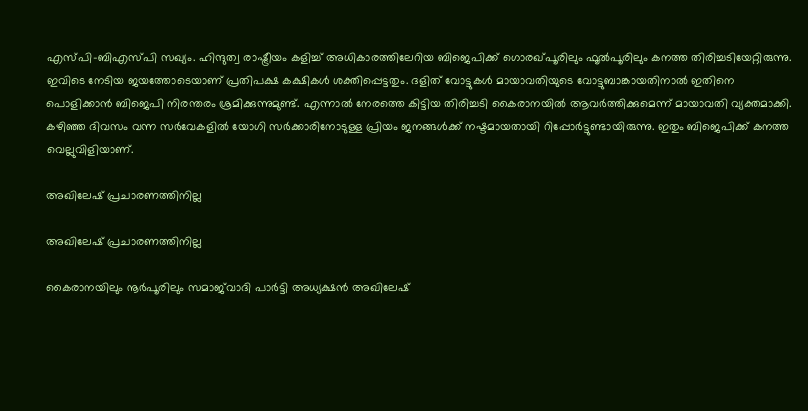എസ്പി-ബിഎസ്പി സഖ്യം. ഹിന്ദുത്വ രാഷ്ട്രീയം കളിച്ച് അധികാരത്തിലേറിയ ബിജെപിക്ക് ഗൊരഖ്പൂരിലും ഫൂല്‍പൂരിലും കനത്ത തിരിച്ചടിയേറ്റിരുന്നു. ഇവിടെ നേടിയ ജയത്തോടെയാണ് പ്രതിപക്ഷ കക്ഷികള്‍ ശക്തിപ്പെട്ടതും. ദളിത് വോട്ടുകള്‍ മായാവതിയുടെ വോട്ടുബാങ്കായതിനാല്‍ ഇതിനെ പൊളിക്കാന്‍ ബിജെപി നിരന്തരം ശ്രമിക്കുന്നുമുണ്ട്. എന്നാല്‍ നേരത്തെ കിട്ടിയ തിരിച്ചടി കൈരാനയില്‍ ആവര്‍ത്തിക്കുമെന്ന് മായാവതി വ്യക്തമാക്കി. കഴിഞ്ഞ ദിവസം വന്ന സര്‍വേകളില്‍ യോഗി സര്‍ക്കാരിനോടുള്ള പ്രിയം ജനങ്ങള്‍ക്ക് നഷ്ടമായതായി റിപ്പോര്‍ട്ടുണ്ടായിരുന്നു. ഇതും ബിജെപിക്ക് കനത്ത വെല്ലുവിളിയാണ്.

അഖിലേഷ് പ്രചാരണത്തിനില്ല

അഖിലേഷ് പ്രചാരണത്തിനില്ല

കൈരാനയിലും നൂര്‍പൂരിലും സമാജ്‌വാദി പാര്‍ട്ടി അധ്യക്ഷന്‍ അഖിലേഷ്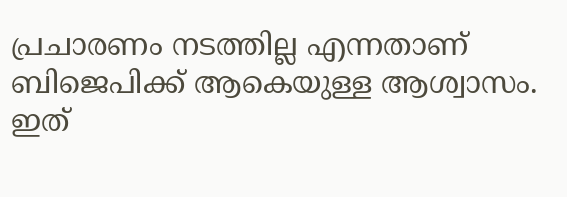പ്രചാരണം നടത്തില്ല എന്നതാണ് ബിജെപിക്ക് ആകെയുള്ള ആശ്വാസം. ഇത്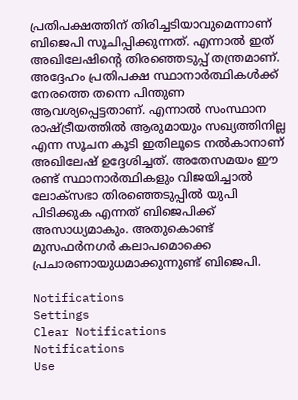പ്രതിപക്ഷത്തിന് തിരിച്ചടിയാവുമെന്നാണ് ബിജെപി സൂചിപ്പിക്കുന്നത്. എന്നാല്‍ ഇത് അഖിലേഷിന്റെ തിരഞ്ഞെടുപ്പ് തന്ത്രമാണ്. അദ്ദേഹം പ്രതിപക്ഷ സ്ഥാനാര്‍ത്ഥികള്‍ക്ക് നേരത്തെ തന്നെ പിന്തുണ ആവശ്യപ്പെട്ടതാണ്. എന്നാല്‍ സംസ്ഥാന രാഷ്ട്രീയത്തില്‍ ആരുമായും സഖ്യത്തിനില്ല എന്ന സൂചന കൂടി ഇതിലൂടെ നല്‍കാനാണ് അഖിലേഷ് ഉദ്ദേശിച്ചത്. അതേസമയം ഈ രണ്ട് സ്ഥാനാര്‍ത്ഥികളും വിജയിച്ചാല്‍ ലോക്‌സഭാ തിരഞ്ഞെടുപ്പില്‍ യുപി പിടിക്കുക എന്നത് ബിജെപിക്ക് അസാധ്യമാകും. അതുകൊണ്ട് മുസഫര്‍നഗര്‍ കലാപമൊക്കെ പ്രചാരണായുധമാക്കുന്നുണ്ട് ബിജെപി.

Notifications
Settings
Clear Notifications
Notifications
Use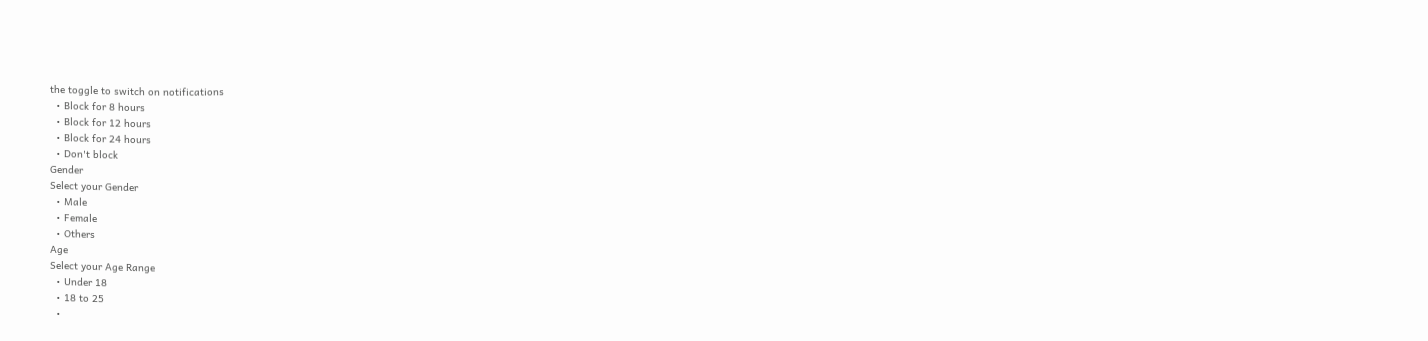the toggle to switch on notifications
  • Block for 8 hours
  • Block for 12 hours
  • Block for 24 hours
  • Don't block
Gender
Select your Gender
  • Male
  • Female
  • Others
Age
Select your Age Range
  • Under 18
  • 18 to 25
  •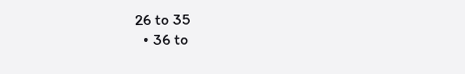26 to 35
  • 36 to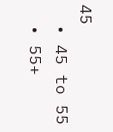45
  • 45 to 55
  • 55+